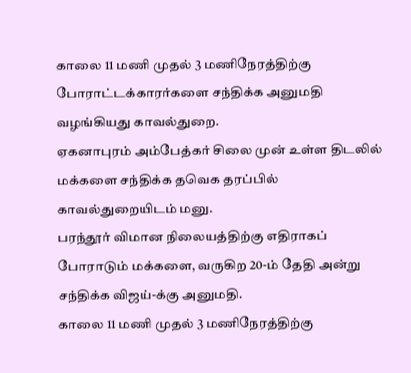காலை 11 மணி முதல் 3 மணிநேரத்திற்கு போராட்டக்காரர்களை சந்திக்க அனுமதி வழங்கியது காவல்துறை.
ஏகனாபுரம் அம்பேத்கர் சிலை முன் உள்ள திடலில் மக்களை சந்திக்க தவெக தரப்பில் காவல்துறையிடம் மனு.
பரந்தூர் விமான நிலையத்திற்கு எதிராகப் போராடும் மக்களை, வருகிற 20-ம் தேதி அன்று சந்திக்க விஜய்-க்கு அனுமதி.
காலை 11 மணி முதல் 3 மணிநேரத்திற்கு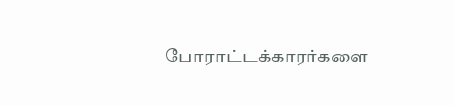போராட்டக்காரர்களை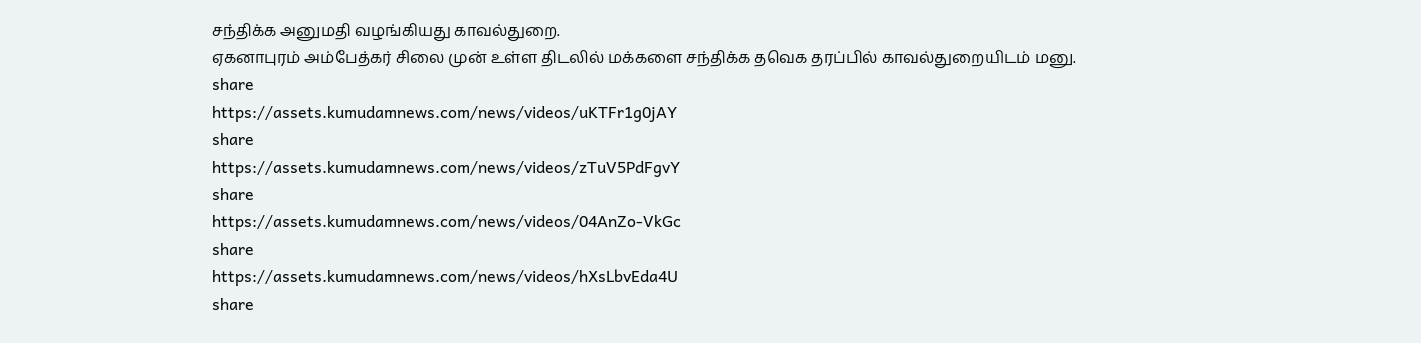சந்திக்க அனுமதி வழங்கியது காவல்துறை.
ஏகனாபுரம் அம்பேத்கர் சிலை முன் உள்ள திடலில் மக்களை சந்திக்க தவெக தரப்பில் காவல்துறையிடம் மனு.
share
https://assets.kumudamnews.com/news/videos/uKTFr1g0jAY
share
https://assets.kumudamnews.com/news/videos/zTuV5PdFgvY
share
https://assets.kumudamnews.com/news/videos/04AnZo-VkGc
share
https://assets.kumudamnews.com/news/videos/hXsLbvEda4U
share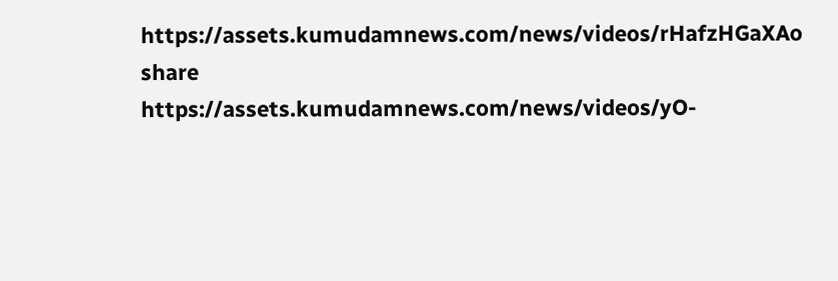https://assets.kumudamnews.com/news/videos/rHafzHGaXAo
share
https://assets.kumudamnews.com/news/videos/yO-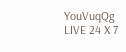YouVuqQg
LIVE 24 X 7